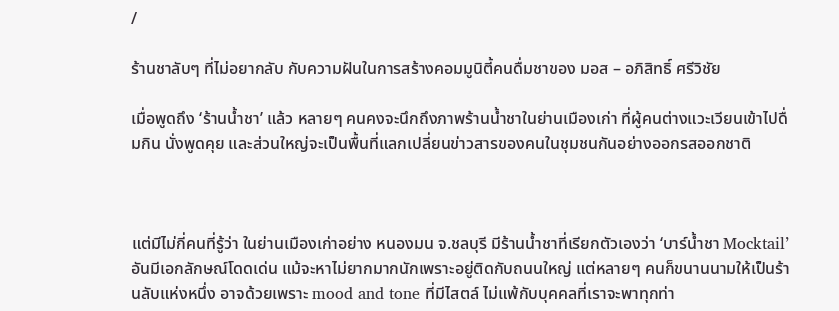/

ร้านชาลับๆ ที่ไม่อยากลับ กับความฝันในการสร้างคอมมูนิตี้คนดื่มชาของ มอส – อภิสิทธิ์ ศรีวิชัย

เมื่อพูดถึง ‘ร้านน้ำชา’ แล้ว หลายๆ คนคงจะนึกถึงภาพร้านน้ำชาในย่านเมืองเก่า ที่ผู้คนต่างแวะเวียนเข้าไปดื่มกิน นั่งพูดคุย และส่วนใหญ่จะเป็นพื้นที่แลกเปลี่ยนข่าวสารของคนในชุมชนกันอย่างออกรสออกชาติ



แต่มีไม่กี่คนที่รู้ว่า ในย่านเมืองเก่าอย่าง หนองมน จ.ชลบุรี มีร้านน้ำชาที่เรียกตัวเองว่า ‘บาร์น้ำชา Mocktail’ อันมีเอกลักษณ์โดดเด่น แม้จะหาไม่ยากมากนักเพราะอยู่ติดกับถนนใหญ่ แต่หลายๆ คนก็ขนานนามให้เป็นร้านลับแห่งหนึ่ง อาจด้วยเพราะ mood and tone ที่มีไสตล์ ไม่แพ้กับบุคคลที่เราจะพาทุกท่า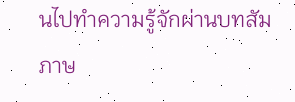นไปทำความรู้จักผ่านบทสัมภาษ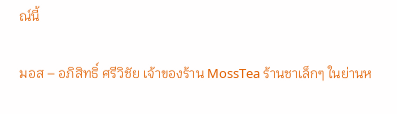ณ์นี้

มอส – อภิสิทธิ์ ศรีวิชัย เจ้าของร้าน MossTea ร้านชาเล็กๆ ในย่านห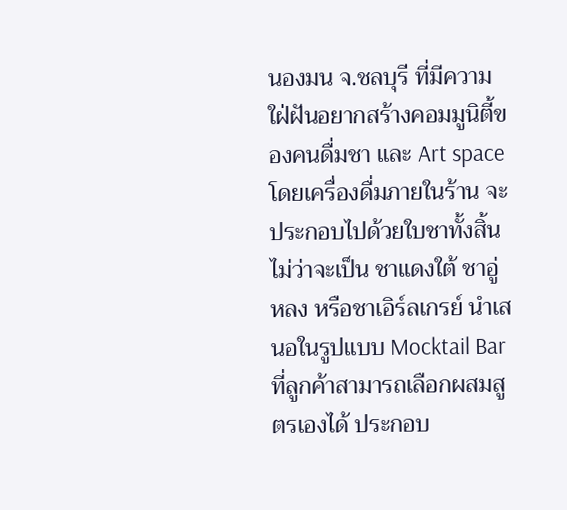นองมน จ.ชลบุรี ที่มีความใฝ่ฝันอยากสร้างคอมมูนิตี้ของคนดื่มชา และ Art space โดยเครื่องดื่มภายในร้าน จะประกอบไปด้วยใบชาทั้งสิ้น ไม่ว่าจะเป็น ชาแดงใต้ ชาอู่หลง หรือชาเอิร์ลเกรย์ นำเสนอในรูปแบบ Mocktail Bar ที่ลูกค้าสามารถเลือกผสมสูตรเองได้ ประกอบ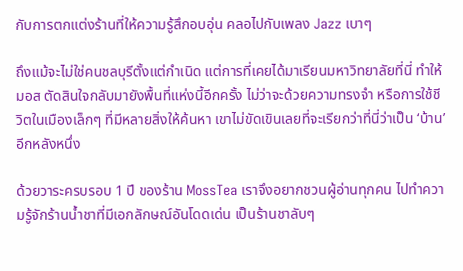กับการตกแต่งร้านที่ให้ความรู้สึกอบอุ่น คลอไปกับเพลง Jazz เบาๆ

ถึงแม้จะไม่ใช่คนชลบุรีตั้งแต่กำเนิด แต่การที่เคยได้มาเรียนมหาวิทยาลัยที่นี่ ทำให้ มอส ตัดสินใจกลับมายังพื้นที่แห่งนี้อีกครั้ง ไม่ว่าจะด้วยความทรงจำ หรือการใช้ชีวิตในเมืองเล็กๆ ที่มีหลายสิ่งให้ค้นหา เขาไม่ขัดเขินเลยที่จะเรียกว่าที่นี่ว่าเป็น ‘บ้าน’ อีกหลังหนึ่ง

ด้วยวาระครบรอบ 1 ปี ของร้าน MossTea เราจึงอยากชวนผู้อ่านทุกคน ไปทำความรู้จักร้านน้ำชาที่มีเอกลักษณ์อันโดดเด่น เป็นร้านชาลับๆ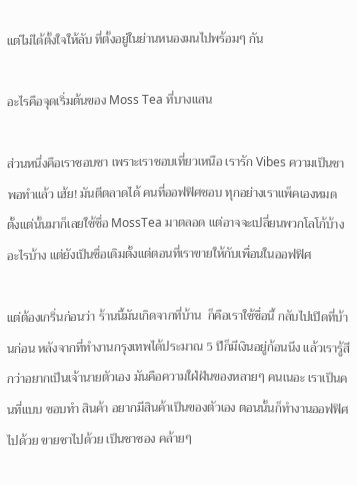แต่ไม่ได้ตั้งใจให้ลับ ที่ตั้งอยู่ในย่านหนองมนไปพร้อมๆ กัน

อะไรคือจุดเริ่มต้นของ Moss Tea ที่บางแสน

ส่วนหนึ่งคือเราชอบชา เพราะเราชอบเที่ยวเหนือ เรารัก Vibes ความเป็นชา พอทําแล้ว เฮ้ย! มันตีตลาดได้ คนที่ออฟฟิศชอบ ทุกอย่างเราแพ็คเองหมด ตั้งแต่นั้นมาก็เลยใช้ชื่อ MossTea มาตลอด แต่อาจจะเปลี่ยนพวกโลโก้บ้าง อะไรบ้าง แต่ยังเป็นชื่อเดิมตั้งแต่ตอนที่เราขายให้กับเพื่อนในออฟฟิศ

แต่ต้องเกริ่นก่อนว่า ร้านนี้มันเกิดจากที่บ้าน  ก็คือเราใช้ชื่อนี้ กลับไปเปิดที่บ้านก่อน หลังจากที่ทํางานกรุงเทพได้ประมาณ 5 ปีก็มีเงินอยู่ก้อนนึง แล้วเรารู้สึกว่าอยากเป็นเจ้านายตัวเอง มันคือความใฝ่ฝันของหลายๆ คนเนอะ เราเป็นคนที่แบบ ชอบทํา สินค้า อยากมีสินค้าเป็นของตัวเอง ตอนนั้นก็ทํางานออฟฟิศไปด้วย ขายชาไปด้วย เป็นชาซอง คล้ายๆ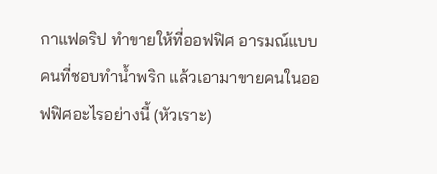กาแฟดริป ทำขายให้ที่ออฟฟิศ อารมณ์แบบคนที่ชอบทําน้ำพริก แล้วเอามาขายคนในออฟฟิศอะไรอย่างนี้ (หัวเราะ)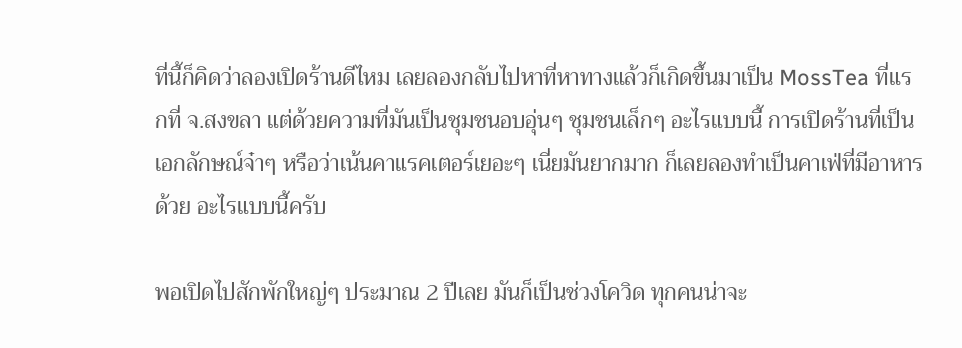ที่นี้ก็คิดว่าลองเปิดร้านดีไหม เลยลองกลับไปหาที่หาทางแล้วก็เกิดขึ้นมาเป็น MossTea ที่แรกที่ จ.สงขลา แต่ด้วยความที่มันเป็นชุมชนอบอุ่นๆ ชุมชนเล็กๆ อะไรแบบนี้ การเปิดร้านที่เป็นเอกลักษณ์จ๋าๆ หรือว่าเน้นคาแรคเตอร์เยอะๆ เนี่ยมันยากมาก ก็เลยลองทําเป็นคาเฟ่ที่มีอาหารด้วย อะไรแบบนี้ครับ

พอเปิดไปสักพักใหญ่ๆ ประมาณ 2 ปีเลย มันก็เป็นช่วงโควิด ทุกคนน่าจะ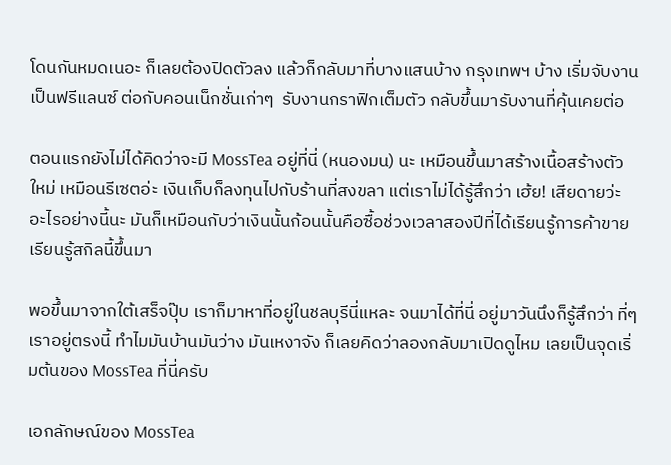โดนกันหมดเนอะ ก็เลยต้องปิดตัวลง แล้วก็กลับมาที่บางแสนบ้าง กรุงเทพฯ บ้าง เริ่มจับงานเป็นฟรีแลนซ์ ต่อกับคอนเน็กชั่นเก่าๆ  รับงานกราฟิกเต็มตัว กลับขึ้นมารับงานที่คุ้นเคยต่อ

ตอนแรกยังไม่ได้คิดว่าจะมี MossTea อยู่ที่นี่ (หนองมน) นะ เหมือนขึ้นมาสร้างเนื้อสร้างตัวใหม่ เหมือนรีเซตอ่ะ เงินเก็บก็ลงทุนไปกับร้านที่สงขลา แต่เราไม่ได้รู้สึกว่า เฮ้ย! เสียดายว่ะ อะไรอย่างนี้นะ มันก็เหมือนกับว่าเงินนั้นก้อนนั้นคือซื้อช่วงเวลาสองปีที่ได้เรียนรู้การค้าขาย เรียนรู้สกิลนี้ขึ้นมา

พอขึ้นมาจากใต้เสร็จปุ๊บ เราก็มาหาที่อยู่ในชลบุรีนี่แหละ จนมาได้ที่นี่ อยู่มาวันนึงก็รู้สึกว่า ที่ๆ เราอยู่ตรงนี้ ทําไมมันบ้านมันว่าง มันเหงาจัง ก็เลยคิดว่าลองกลับมาเปิดดูไหม เลยเป็นจุดเริ่มต้นของ MossTea ที่นี่ครับ

เอกลักษณ์ของ MossTea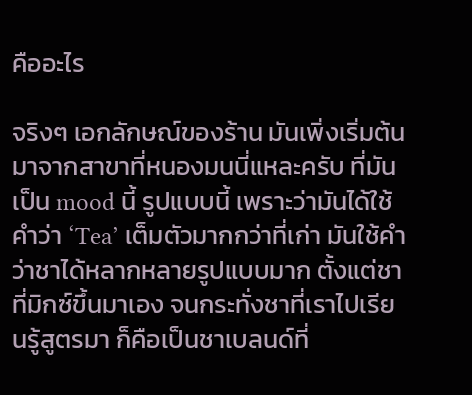คืออะไร

จริงๆ เอกลักษณ์ของร้าน มันเพิ่งเริ่มต้นมาจากสาขาที่หนองมนนี่แหละครับ ที่มันเป็น mood นี้ รูปแบบนี้ เพราะว่ามันได้ใช้คําว่า ‘Tea’ เต็มตัวมากกว่าที่เก่า มันใช้คําว่าชาได้หลากหลายรูปแบบมาก ตั้งแต่ชาที่มิกซ์ขึ้นมาเอง จนกระทั่งชาที่เราไปเรียนรู้สูตรมา ก็คือเป็นชาเบลนด์ที่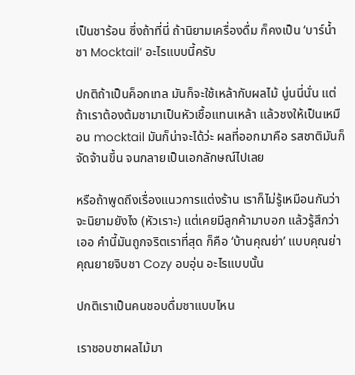เป็นชาร้อน ซึ่งถ้าที่นี่ ถ้านิยามเครื่องดื่ม ก็คงเป็น ‘บาร์น้ำชา Mocktail’ อะไรแบบนี้ครับ

ปกติถ้าเป็นค็อกเทล มันก็จะใช้เหล้ากับผลไม้ นู่นนี่นั่น แต่ถ้าเราต้องต้มชามาเป็นหัวเชื้อแทนเหล้า แล้วชงให้เป็นเหมือน mocktail มันก็น่าจะได้ว่ะ ผลที่ออกมาคือ รสชาติมันก็จัดจ้านขึ้น จนกลายเป็นเอกลักษณ์ไปเลย

หรือถ้าพูดถึงเรื่องแนวการแต่งร้าน เราก็ไม่รู้เหมือนกันว่าจะนิยามยังไง (หัวเราะ) แต่เคยมีลูกค้ามาบอก แล้วรู้สึกว่า เออ คํานี้มันถูกจริตเราที่สุด ก็คือ ‘บ้านคุณย่า’ แบบคุณย่าคุณยายจิบชา Cozy อบอุ่น อะไรแบบนั้น

ปกติเราเป็นคนชอบดื่มชาแบบไหน

เราชอบชาผลไม้มา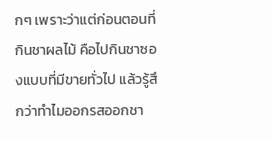กๆ เพราะว่าแต่ก่อนตอนที่กินชาผลไม้ คือไปกินชาซองแบบที่มีขายทั่วไป แล้วรู้สึกว่าทําไมออกรสออกชา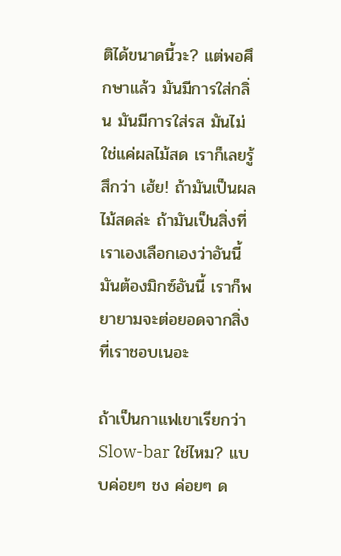ติได้ขนาดนี้วะ? แต่พอศึกษาแล้ว มันมีการใส่กลิ่น มันมีการใส่รส มันไม่ใช่แค่ผลไม้สด เราก็เลยรู้สึกว่า เฮ้ย! ถ้ามันเป็นผลไม้สดล่ะ ถ้ามันเป็นสิ่งที่เราเองเลือกเองว่าอันนี้มันต้องมิกซ์อันนี้ เราก็พยายามจะต่อยอดจากสิ่งที่เราชอบเนอะ

ถ้าเป็นกาแฟเขาเรียกว่า Slow-bar ใช่ไหม? แบบค่อยๆ ชง ค่อยๆ ด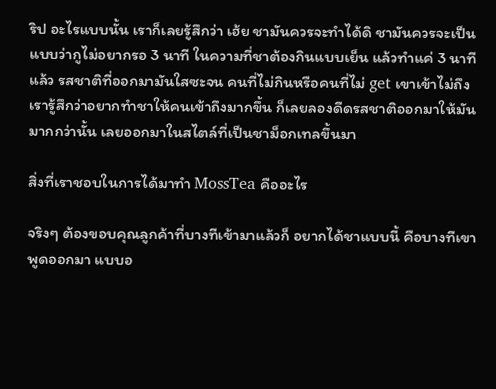ริป อะไรแบบนั้น เราก็เลยรู้สึกว่า เฮ้ย ชามันควรจะทําได้ดิ ชามันควรจะเป็นแบบว่ากูไม่อยากรอ 3 นาที ในความที่ชาต้องกินแบบเย็น แล้วทำแค่ 3 นาทีแล้ว รสชาติที่ออกมามันใสซะจน คนที่ไม่กินหรือคนที่ไม่ get เขาเข้าไม่ถึง เรารู้สึกว่าอยากทําชาให้คนเข้าถึงมากขึ้น ก็เลยลองดีดรสชาติออกมาให้มันมากกว่านั้น เลยออกมาในสไตล์ที่เป็นชาม็อกเทลขึ้นมา

สิ่งที่เราชอบในการได้มาทำ MossTea คืออะไร

จริงๆ ต้องขอบคุณลูกค้าที่บางทีเข้ามาแล้วก็ อยากได้ชาแบบนี้ คือบางทีเขาพูดออกมา แบบอ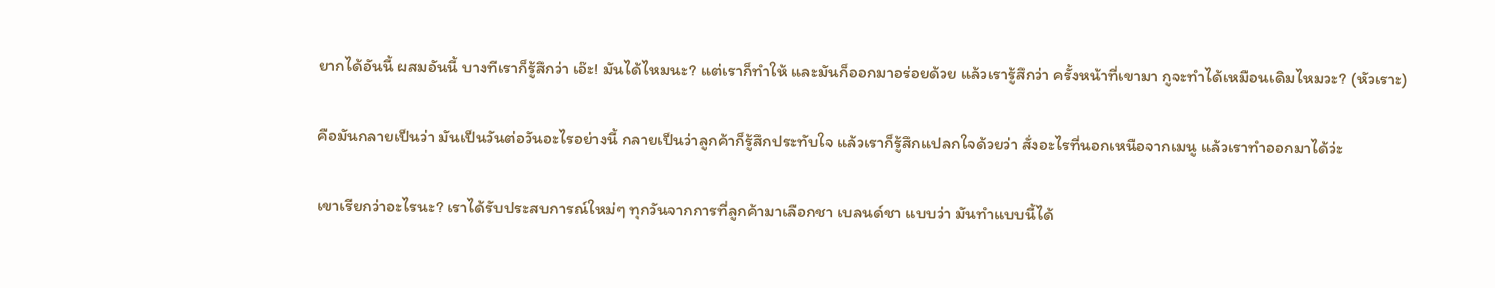ยากได้อันนี้ ผสมอันนี้ บางทีเราก็รู้สึกว่า เอ๊ะ! มันได้ไหมนะ? แต่เราก็ทําให้ และมันก็ออกมาอร่อยด้วย แล้วเรารู้สึกว่า ครั้งหน้าที่เขามา กูจะทําได้เหมือนเดิมไหมวะ? (หัวเราะ)

คือมันกลายเป็นว่า มันเป็นวันต่อวันอะไรอย่างนี้ กลายเป็นว่าลูกค้าก็รู้สึกประทับใจ แล้วเราก็รู้สึกแปลกใจด้วยว่า สั่งอะไรที่นอกเหนือจากเมนู แล้วเราทําออกมาได้ว่ะ

เขาเรียกว่าอะไรนะ? เราได้รับประสบการณ์ใหม่ๆ ทุกวันจากการที่ลูกค้ามาเลือกชา เบลนด์ชา แบบว่า มันทําแบบนี้ได้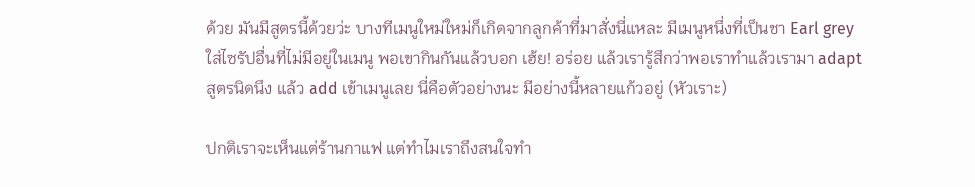ด้วย มันมีสูตรนี้ด้วยว่ะ บางทีเมนูใหม่ใหม่ก็เกิดจากลูกค้าที่มาสั่งนี่แหละ มีเมนูหนึ่งที่เป็นชา Earl grey ใส่ไซรัปอื่นที่ไม่มีอยู่ในเมนู พอเขากินกันแล้วบอก เฮ้ย! อร่อย แล้วเรารู้สึกว่าพอเราทําแล้วเรามา adapt สูตรนิดนึง แล้ว add เข้าเมนูเลย นี่คือตัวอย่างนะ มีอย่างนี้หลายแก้วอยู่ (หัวเราะ)

ปกติเราจะเห็นแต่ร้านกาแฟ แต่ทำไมเราถึงสนใจทำ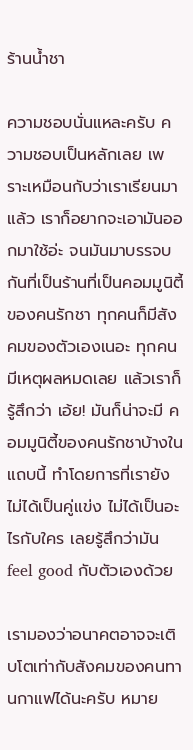ร้านน้ำชา

ความชอบนั่นแหละครับ ความชอบเป็นหลักเลย เพราะเหมือนกับว่าเราเรียนมาแล้ว เราก็อยากจะเอามันออกมาใช้อ่ะ จนมันมาบรรจบกันที่เป็นร้านที่เป็นคอมมูนิตี้ของคนรักชา ทุกคนก็มีสังคมของตัวเองเนอะ ทุกคนมีเหตุผลหมดเลย แล้วเราก็รู้สึกว่า เอ้ย! มันก็น่าจะมี คอมมูนิตี้ของคนรักชาบ้างในแถบนี้ ทําโดยการที่เรายังไม่ได้เป็นคู่แข่ง ไม่ได้เป็นอะไรกับใคร เลยรู้สึกว่ามัน feel good กับตัวเองด้วย

เรามองว่าอนาคตอาจจะเติบโตเท่ากับสังคมของคนทานกาแฟได้นะครับ หมาย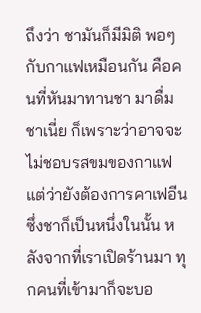ถึงว่า ชามันก็มีมิติ พอๆ กับกาแฟเหมือนกัน คือคนที่หันมาทานชา มาดื่มชาเนี่ย ก็เพราะว่าอาจจะไม่ชอบรสขมของกาแฟ แต่ว่ายังต้องการคาเฟอีน ซึ่งชาก็เป็นหนึ่งในนั้น หลังจากที่เราเปิดร้านมา ทุกคนที่เข้ามาก็จะบอ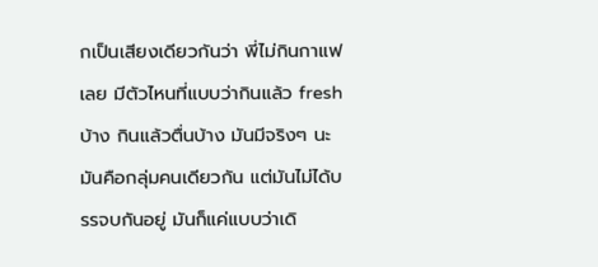กเป็นเสียงเดียวกันว่า พี่ไม่กินกาแฟเลย มีตัวไหนที่แบบว่ากินแล้ว fresh บ้าง กินแล้วตื่นบ้าง มันมีจริงๆ นะ มันคือกลุ่มคนเดียวกัน แต่มันไม่ได้บรรจบกันอยู่ มันก็แค่แบบว่าเดิ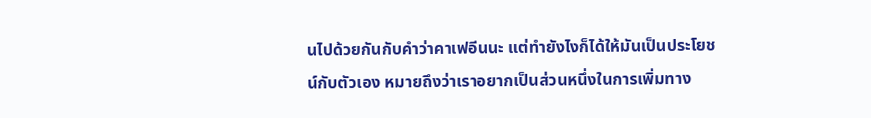นไปด้วยกันกับคำว่าคาเฟอีนนะ แต่ทํายังไงก็ได้ให้มันเป็นประโยชน์กับตัวเอง หมายถึงว่าเราอยากเป็นส่วนหนึ่งในการเพิ่มทาง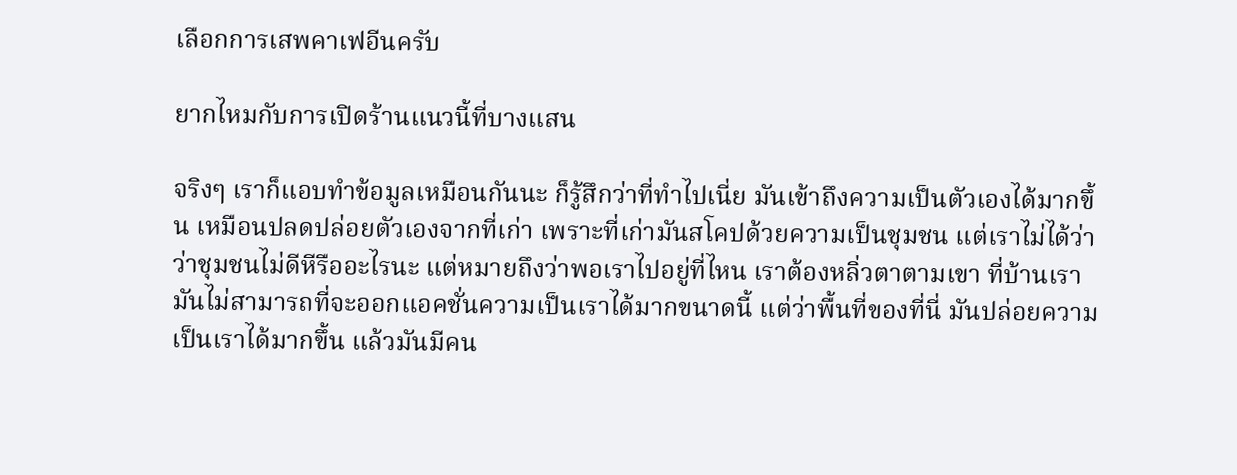เลือกการเสพคาเฟอีนครับ

ยากไหมกับการเปิดร้านแนวนี้ที่บางแสน

จริงๆ เราก็แอบทำข้อมูลเหมือนกันนะ ก็รู้สึกว่าที่ทำไปเนี่ย มันเข้าถึงความเป็นตัวเองได้มากขึ้น เหมือนปลดปล่อยตัวเองจากที่เก่า เพราะที่เก่ามันสโคปด้วยความเป็นชุมชน แต่เราไม่ได้ว่าว่าชุมชนไม่ดีหีรืออะไรนะ แต่หมายถึงว่าพอเราไปอยู่ที่ไหน เราต้องหลิ่วตาตามเขา ที่บ้านเรามันไม่สามารถที่จะออกแอคชั่นความเป็นเราได้มากขนาดนี้ แต่ว่าพื้นที่ของที่นี่ มันปล่อยความเป็นเราได้มากขึ้น แล้วมันมีคน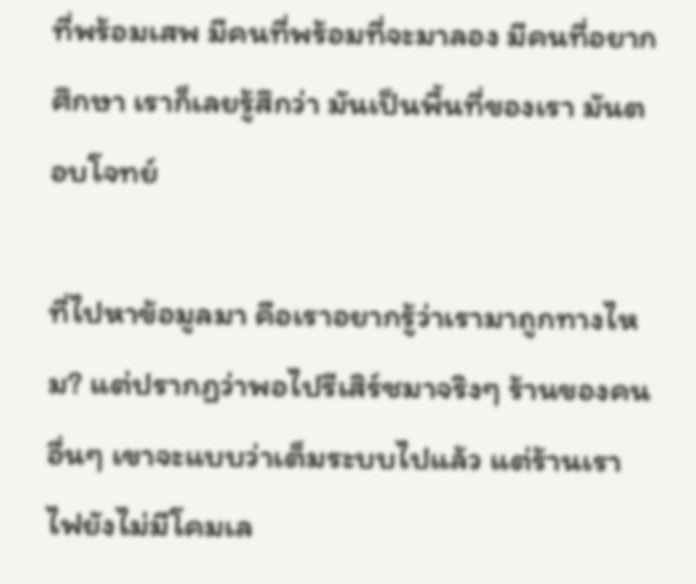ที่พร้อมเสพ มีคนที่พร้อมที่จะมาลอง มีคนที่อยากศึกษา เราก็เลยรู้สึกว่า มันเป็นพื้นที่ของเรา มันตอบโจทย์

ที่ไปหาข้อมูลมา คือเราอยากรู้ว่าเรามาถูกทางไหม? แต่ปรากฏว่าพอไปรีเสิร์ชมาจริงๆ ร้านของคนอื่นๆ เขาจะแบบว่าเต็มระบบไปแล้ว แต่ร้านเราไฟยังไม่มีโคมเล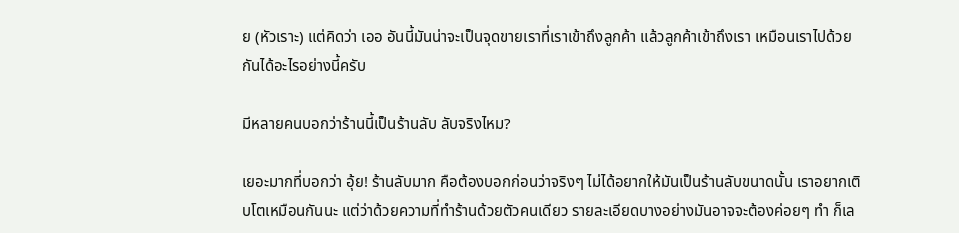ย (หัวเราะ) แต่คิดว่า เออ อันนี้มันน่าจะเป็นจุดขายเราที่เราเข้าถึงลูกค้า แล้วลูกค้าเข้าถึงเรา เหมือนเราไปด้วยกันได้อะไรอย่างนี้ครับ

มีหลายคนบอกว่าร้านนี้เป็นร้านลับ ลับจริงไหม?

เยอะมากที่บอกว่า อุ้ย! ร้านลับมาก คือต้องบอกก่อนว่าจริงๆ ไม่ได้อยากให้มันเป็นร้านลับขนาดนั้น เราอยากเติบโตเหมือนกันนะ แต่ว่าด้วยความที่ทําร้านด้วยตัวคนเดียว รายละเอียดบางอย่างมันอาจจะต้องค่อยๆ ทำ ก็เล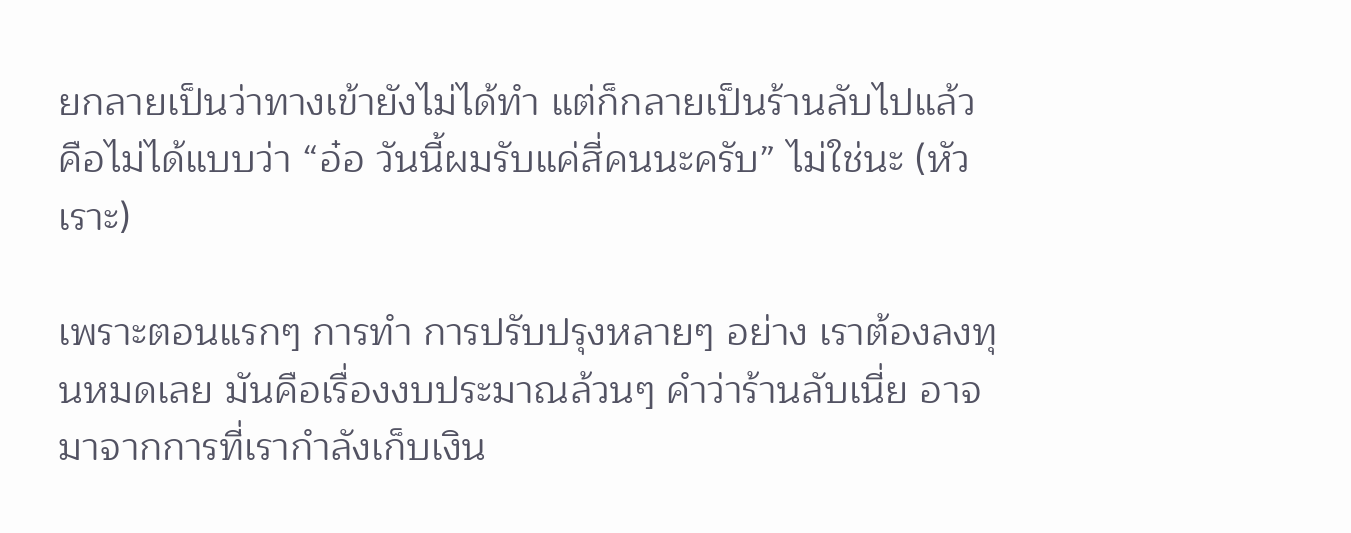ยกลายเป็นว่าทางเข้ายังไม่ได้ทํา แต่ก็กลายเป็นร้านลับไปแล้ว คือไม่ได้แบบว่า “อ๋อ วันนี้ผมรับแค่สี่คนนะครับ” ไม่ใช่นะ (หัวเราะ)

เพราะตอนแรกๆ การทํา การปรับปรุงหลายๆ อย่าง เราต้องลงทุนหมดเลย มันคือเรื่องงบประมาณล้วนๆ คําว่าร้านลับเนี่ย อาจมาจากการที่เรากําลังเก็บเงิน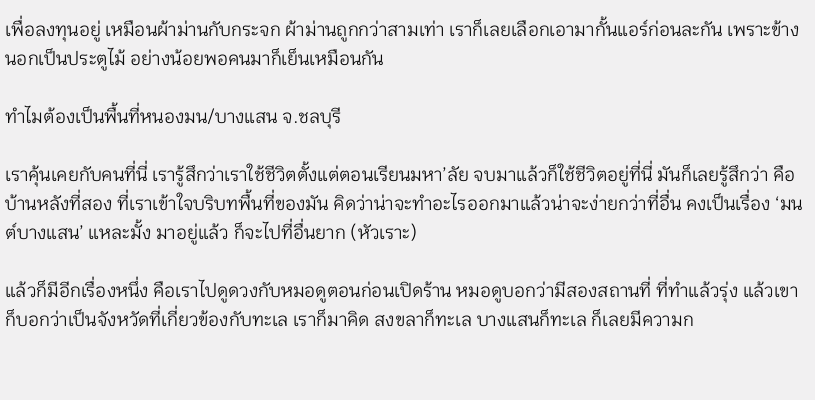เพื่อลงทุนอยู่ เหมือนผ้าม่านกับกระจก ผ้าม่านถูกกว่าสามเท่า เราก็เลยเลือกเอามากั้นแอร์ก่อนละกัน เพราะข้างนอกเป็นประตูไม้ อย่างน้อยพอคนมาก็เย็นเหมือนกัน

ทำไมต้องเป็นพื้นที่หนองมน/บางแสน จ.ชลบุรี

เราคุ้นเคยกับคนที่นี่ เรารู้สึกว่าเราใช้ชีวิตตั้งแต่ตอนเรียนมหา’ลัย จบมาแล้วก็ใช้ชีวิตอยู่ที่นี่ มันก็เลยรู้สึกว่า คือบ้านหลังที่สอง ที่เราเข้าใจบริบทพื้นที่ของมัน คิดว่าน่าจะทําอะไรออกมาแล้วน่าจะง่ายกว่าที่อื่น คงเป็นเรื่อง ‘มนต์บางแสน’ แหละมั้ง มาอยู่แล้ว ก็จะไปที่อื่นยาก (หัวเราะ)

แล้วก็มีอีกเรื่องหนึ่ง คือเราไปดูดวงกับหมอดูตอนก่อนเปิดร้าน หมอดูบอกว่ามีสองสถานที่ ที่ทําแล้วรุ่ง แล้วเขาก็บอกว่าเป็นจังหวัดที่เกี่ยวข้องกับทะเล เราก็มาคิด สงขลาก็ทะเล บางแสนก็ทะเล ก็เลยมีความก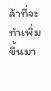ล้าที่จะทำเพิ่มขึ้นมา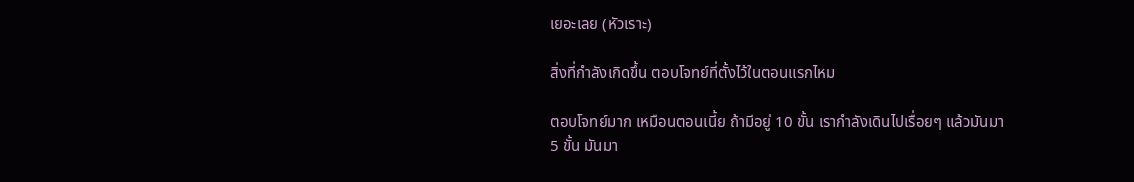เยอะเลย (หัวเราะ)

สิ่งที่กำลังเกิดขึ้น ตอบโจทย์ที่ตั้งไว้ในตอนแรกไหม

ตอบโจทย์มาก เหมือนตอนเนี้ย ถ้ามีอยู่ 10 ขั้น เรากําลังเดินไปเรื่อยๆ แล้วมันมา 5 ขั้น มันมา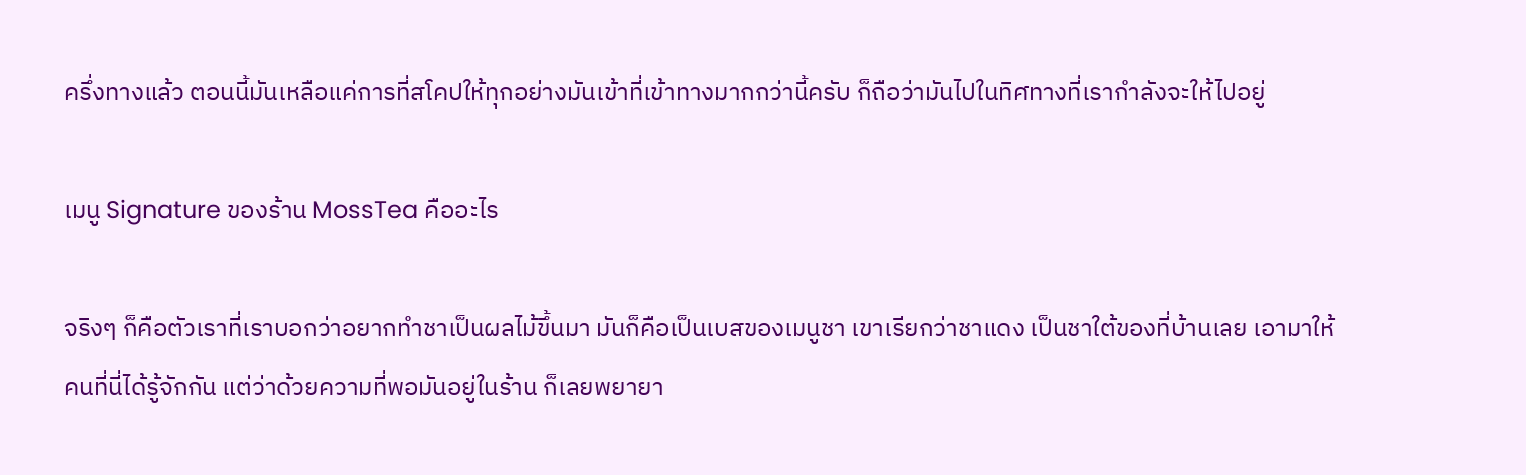ครึ่งทางแล้ว ตอนนี้มันเหลือแค่การที่สโคปให้ทุกอย่างมันเข้าที่เข้าทางมากกว่านี้ครับ ก็ถือว่ามันไปในทิศทางที่เรากําลังจะให้ไปอยู่

เมนู Signature ของร้าน MossTea คืออะไร

จริงๆ ก็คือตัวเราที่เราบอกว่าอยากทําชาเป็นผลไม้ขึ้นมา มันก็คือเป็นเบสของเมนูชา เขาเรียกว่าชาแดง เป็นชาใต้ของที่บ้านเลย เอามาให้คนที่นี่ได้รู้จักกัน แต่ว่าด้วยความที่พอมันอยู่ในร้าน ก็เลยพยายา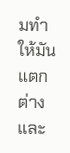มทําให้มันแตกต่างและ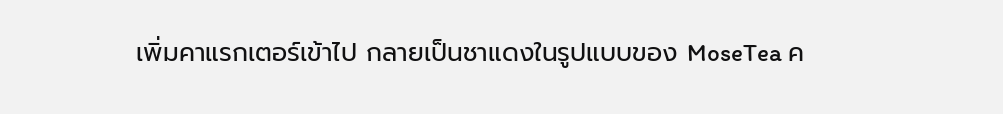เพิ่มคาแรกเตอร์เข้าไป กลายเป็นชาแดงในรูปแบบของ MoseTea ค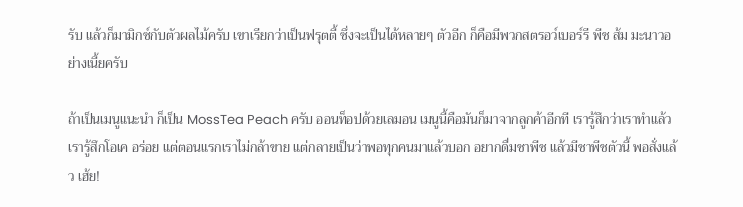รับ แล้วก็มามิกซ์กับตัวผลไม้ครับ เขาเรียกว่าเป็นฟรุตตี้ ซึ่งจะเป็นได้หลายๆ ตัวอีก ก็คือมีพวกสตรอว์เบอร์รี พีช ส้ม มะนาวอย่างเนี้ยครับ

ถ้าเป็นเมนูแนะนำ ก็เป็น MossTea Peach ครับ ออนท็อปด้วยเลมอน เมนูนี้คือมันก็มาจากลูกค้าอีกที เรารู้สึกว่าเราทําแล้วเรารู้สึกโอเค อร่อย แต่ตอนแรกเราไม่กล้าขาย แต่กลายเป็นว่าพอทุกคนมาแล้วบอก อยากดื่มชาพีช แล้วมีชาพีชตัวนี้ พอสั่งแล้ว เฮ้ย!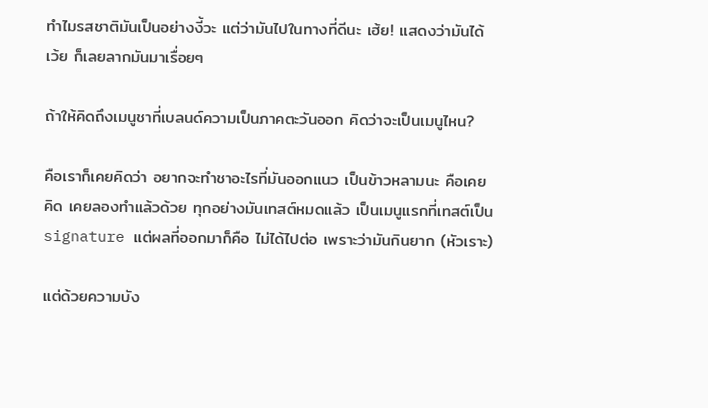ทําไมรสชาติมันเป็นอย่างงี้วะ แต่ว่ามันไปในทางที่ดีนะ เฮ้ย! แสดงว่ามันได้เว้ย ก็เลยลากมันมาเรื่อยๆ

ถ้าให้คิดถึงเมนูชาที่เบลนด์ความเป็นภาคตะวันออก คิดว่าจะเป็นเมนูไหน?

คือเราก็เคยคิดว่า อยากจะทําชาอะไรที่มันออกแนว เป็นข้าวหลามนะ คือเคยคิด เคยลองทําแล้วด้วย ทุกอย่างมันเทสต์หมดแล้ว เป็นเมนูแรกที่เทสต์เป็น signature แต่ผลที่ออกมาก็คือ ไม่ได้ไปต่อ เพราะว่ามันกินยาก (หัวเราะ)

แต่ด้วยความบัง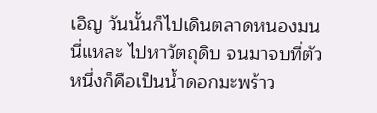เอิญ วันนั้นก็ไปเดินตลาดหนองมนนี่แหละ ไปหาวัตถุดิบ จนมาจบที่ตัวหนึ่งก็คือเป็นน้ำดอกมะพร้าว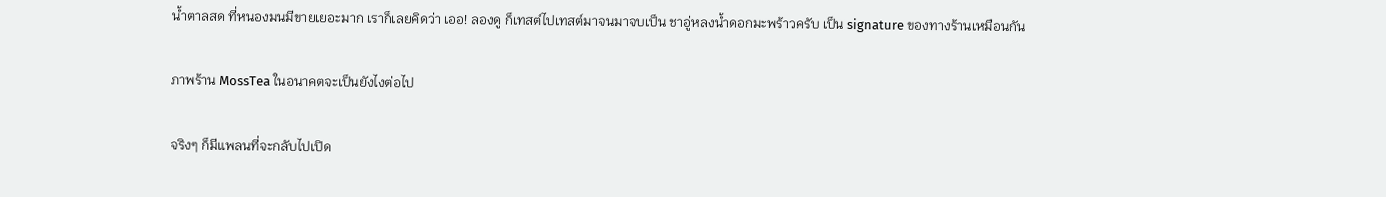น้ำตาลสด ที่หนองมนมีขายเยอะมาก เราก็เลยคิดว่า เออ! ลองดู ก็เทสต์ไปเทสต์มาจนมาจบเป็น ชาอู่หลงน้ำดอกมะพร้าวครับ เป็น signature ของทางร้านเหมือนกัน

ภาพร้าน MossTea ในอนาคตจะเป็นยังไงต่อไป

จริงๆ ก็มีแพลนที่จะกลับไปเปิด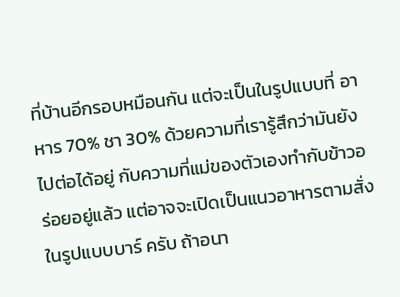ที่บ้านอีกรอบหมือนกัน แต่จะเป็นในรูปแบบที่ อาหาร 70% ชา 30% ด้วยความที่เรารู้สึกว่ามันยังไปต่อได้อยู่ กับความที่แม่ของตัวเองทํากับข้าวอร่อยอยู่แล้ว แต่อาจจะเปิดเป็นแนวอาหารตามสั่งในรูปแบบบาร์ ครับ ถ้าอนา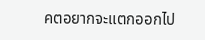คตอยากจะแตกออกไป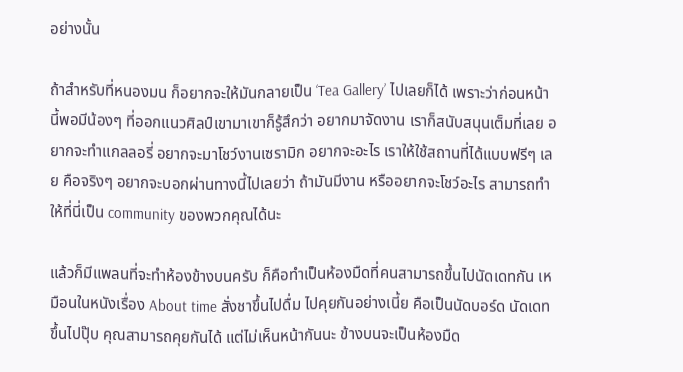อย่างนั้น

ถ้าสําหรับที่หนองมน ก็อยากจะให้มันกลายเป็น ‘Tea Gallery’ ไปเลยก็ได้ เพราะว่าก่อนหน้านี้พอมีน้องๆ ที่ออกแนวศิลป์เขามาเขาก็รู้สึกว่า อยากมาจัดงาน เราก็สนับสนุนเต็มที่เลย อยากจะทําแกลลอรี่ อยากจะมาโชว์งานเซรามิก อยากจะอะไร เราให้ใช้สถานที่ได้แบบฟรีๆ เลย คือจริงๆ อยากจะบอกผ่านทางนี้ไปเลยว่า ถ้ามันมีงาน หรืออยากจะโชว์อะไร สามารถทําให้ที่นี่เป็น community ของพวกคุณได้นะ

แล้วก็มีแพลนที่จะทําห้องข้างบนครับ ก็คือทำเป็นห้องมืดที่คนสามารถขึ้นไปนัดเดทกัน เหมือนในหนังเรื่อง About time สั่งชาขึ้นไปดื่ม ไปคุยกันอย่างเนี้ย คือเป็นนัดบอร์ด นัดเดท ขึ้นไปปุ๊บ คุณสามารถคุยกันได้ แต่ไม่เห็นหน้ากันนะ ข้างบนจะเป็นห้องมืด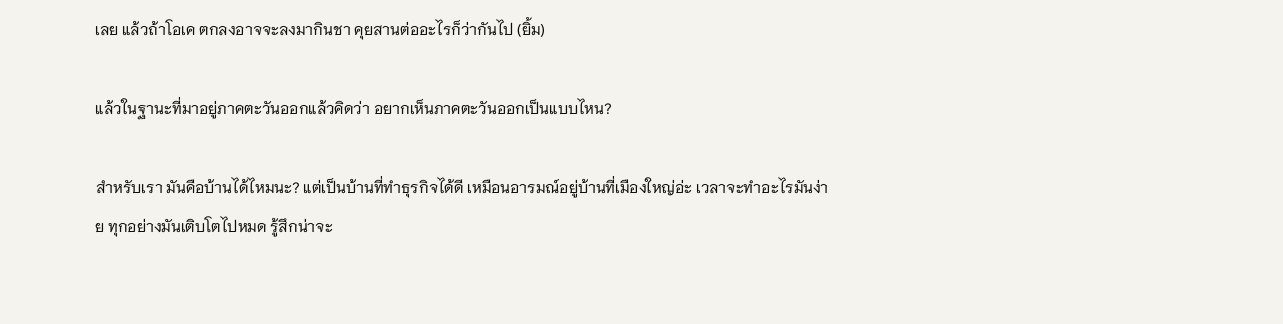เลย แล้วถ้าโอเค ตกลงอาจจะลงมากินชา คุยสานต่ออะไรก็ว่ากันไป (ยิ้ม)

แล้วในฐานะที่มาอยู่ภาคตะวันออกแล้วคิดว่า อยากเห็นภาคตะวันออกเป็นแบบไหน?

สําหรับเรา มันคือบ้านได้ไหมนะ? แต่เป็นบ้านที่ทําธุรกิจได้ดี เหมือนอารมณ์อยู่บ้านที่เมืองใหญ่อ่ะ เวลาจะทําอะไรมันง่าย ทุกอย่างมันเติบโตไปหมด รู้สึกน่าจะ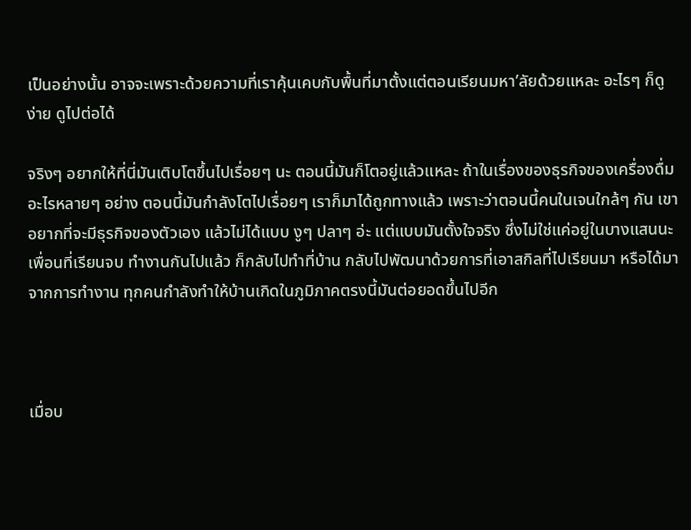เป็นอย่างนั้น อาจจะเพราะด้วยความที่เราคุ้นเคบกับพื้นที่มาตั้งแต่ตอนเรียนมหา’ลัยด้วยแหละ อะไรๆ ก็ดูง่าย ดูไปต่อได้

จริงๆ อยากให้ที่นี่มันเติบโตขึ้นไปเรื่อยๆ นะ ตอนนี้มันก็โตอยู่แล้วแหละ ถ้าในเรื่องของธุรกิจของเครื่องดื่ม อะไรหลายๆ อย่าง ตอนนี้มันกําลังโตไปเรื่อยๆ เราก็มาได้ถูกทางแล้ว เพราะว่าตอนนี้คนในเจนใกล้ๆ กัน เขาอยากที่จะมีธุรกิจของตัวเอง แล้วไม่ได้แบบ งูๆ ปลาๆ อ่ะ แต่แบบมันตั้งใจจริง ซึ่งไม่ใช่แค่อยู่ในบางแสนนะ เพื่อนที่เรียนจบ ทำงานกันไปแล้ว ก็กลับไปทําที่บ้าน กลับไปพัฒนาด้วยการที่เอาสกิลที่ไปเรียนมา หรือได้มาจากการทำงาน ทุกคนกําลังทําให้บ้านเกิดในภูมิภาคตรงนี้มันต่อยอดขึ้นไปอีก



เมื่อบ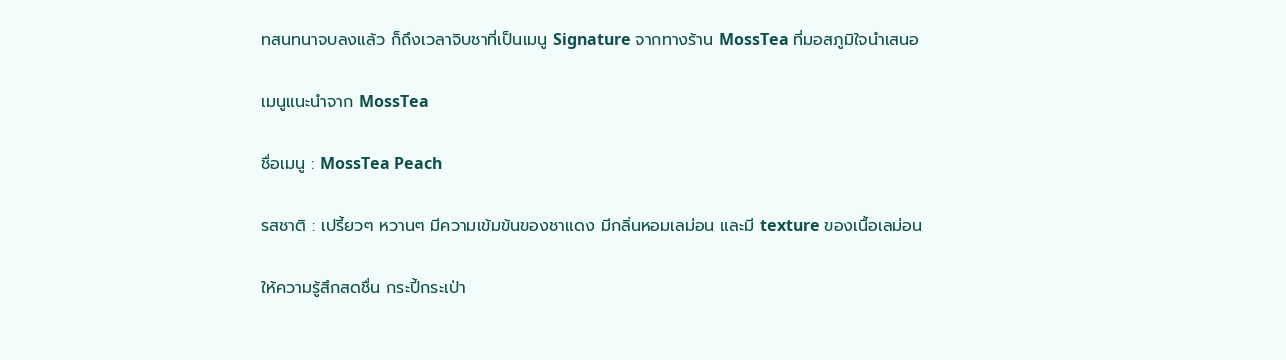ทสนทนาจบลงแล้ว ก็ถึงเวลาจิบชาที่เป็นเมนู Signature จากทางร้าน MossTea ที่มอสภูมิใจนำเสนอ

เมนูแนะนำจาก MossTea

ชื่อเมนู : MossTea Peach

รสชาติ : เปรี้ยวๆ หวานๆ มีความเข้มข้นของชาแดง มีกลิ่นหอมเลม่อน และมี texture ของเนื้อเลม่อน

ให้ความรู้สึกสดชื่น กระปี้กระเป่า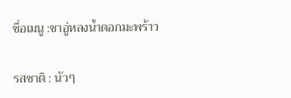ชื่อเมนู :ชาอู่หลงน้ำดอกมะพร้าว

รสชาติ : นัวๆ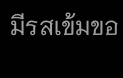มีรสเข้มขอ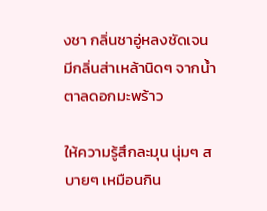งชา กลิ่นชาอู่หลงชัดเจน มีกลิ่นส่าเหล้านิดๆ จากน้ำตาลดอกมะพร้าว

ให้ความรู้สึกละมุน นุ่มๆ สบายๆ เหมือนกิน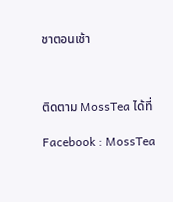ชาตอนเช้า



ติดตาม MossTea ได้ที่

Facebook : MossTea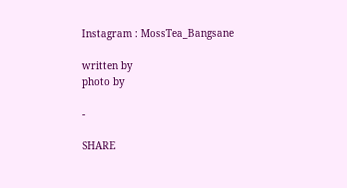Instagram : MossTea_Bangsane

written by
photo by

-

SHARE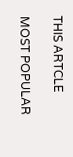THIS ARTCLE

MOST POPULAR